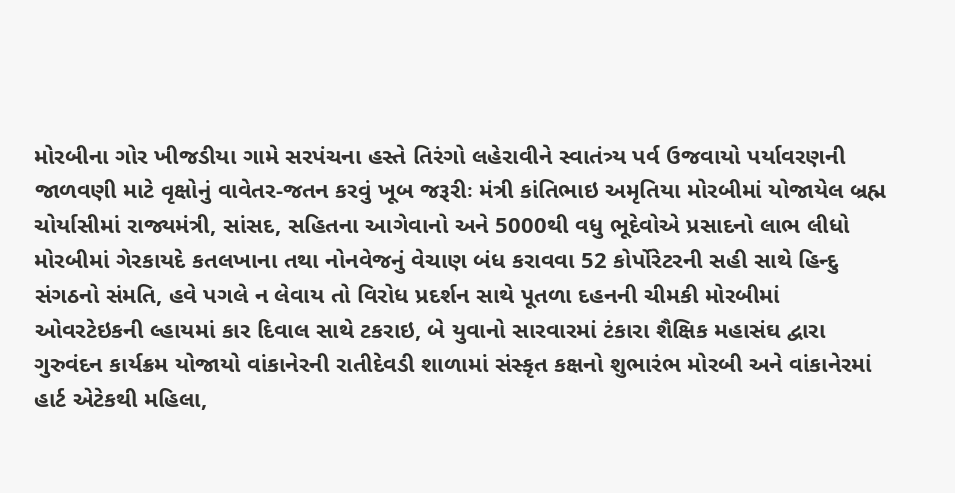મોરબીના ગોર ખીજડીયા ગામે સરપંચના હસ્તે તિરંગો લહેરાવીને સ્વાતંત્ર્ય પર્વ ઉજવાયો પર્યાવરણની જાળવણી માટે વૃક્ષોનું વાવેતર-જતન કરવું ખૂબ જરૂરીઃ મંત્રી કાંતિભાઇ અમૃતિયા મોરબીમાં યોજાયેલ બ્રહ્મ ચોર્યાસીમાં રાજ્યમંત્રી, સાંસદ, સહિતના આગેવાનો અને 5000થી વધુ ભૂદેવોએ પ્રસાદનો લાભ લીધો મોરબીમાં ગેરકાયદે કતલખાના તથા નોનવેજનું વેચાણ બંધ કરાવવા 52 કોર્પોરેટરની સહી સાથે હિન્દુ સંગઠનો સંમતિ, હવે પગલે ન લેવાય તો વિરોધ પ્રદર્શન સાથે પૂતળા દહનની ચીમકી મોરબીમાં ઓવરટેઇકની લ્હાયમાં કાર દિવાલ સાથે ટકરાઇ, બે યુવાનો સારવારમાં ટંકારા શૈક્ષિક મહાસંઘ દ્વારા ગુરુવંદન કાર્યક્રમ યોજાયો વાંકાનેરની રાતીદેવડી શાળામાં સંસ્કૃત કક્ષનો શુભારંભ મોરબી અને વાંકાનેરમાં હાર્ટ એટેકથી મહિલા,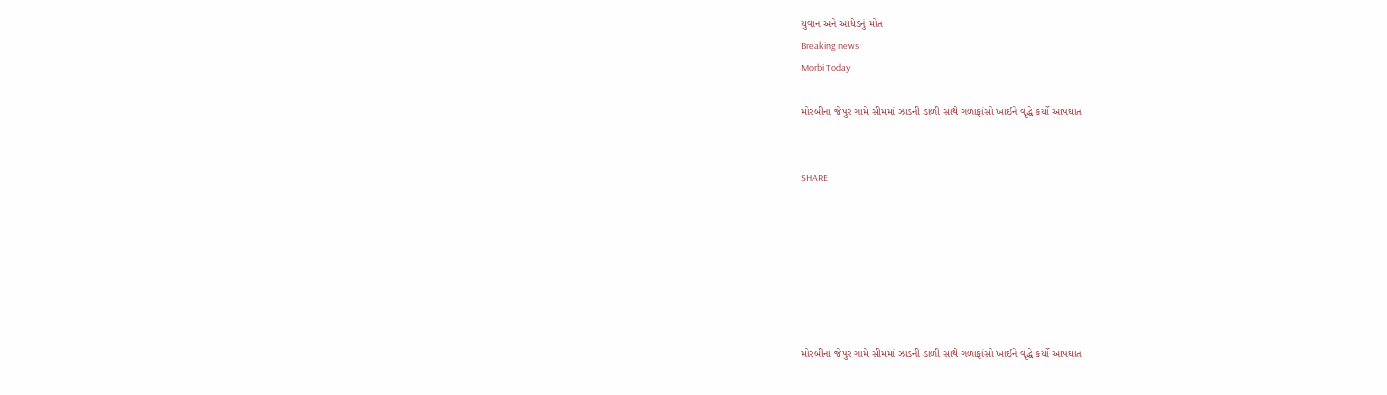યુવાન અને આધેડનું મોત
Breaking news
Morbi Today

મોરબીના જેપુર ગામે સીમમાં ઝાડની ડાળી સાથે ગળાફાંસો ખાઈને વૃદ્ધે કર્યો આપઘાત


SHARE







મોરબીના જેપુર ગામે સીમમાં ઝાડની ડાળી સાથે ગળાફાંસો ખાઈને વૃદ્ધે કર્યો આપઘાત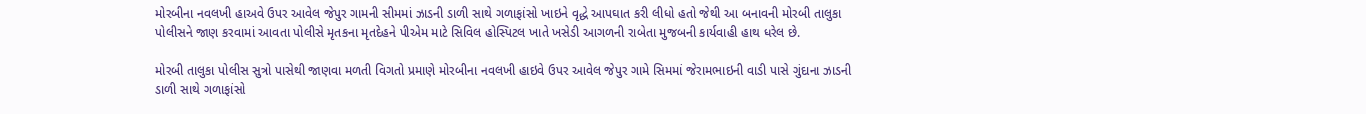મોરબીના નવલખી હાઅવે ઉપર આવેલ જેપુર ગામની સીમમાં ઝાડની ડાળી સાથે ગળાફાંસો ખાઇને વૃદ્ધે આપઘાત કરી લીધો હતો જેથી આ બનાવની મોરબી તાલુકા પોલીસને જાણ કરવામાં આવતા પોલીસે મૃતકના મૃતદેહને પીએમ માટે સિવિલ હોસ્પિટલ ખાતે ખસેડી આગળની રાબેતા મુજબની કાર્યવાહી હાથ ધરેલ છે.

મોરબી તાલુકા પોલીસ સુત્રો પાસેથી જાણવા મળતી વિગતો પ્રમાણે મોરબીના નવલખી હાઇવે ઉપર આવેલ જેપુર ગામે સિમમાં જેરામભાઇની વાડી પાસે ગુંદાના ઝાડની ડાળી સાથે ગળાફાંસો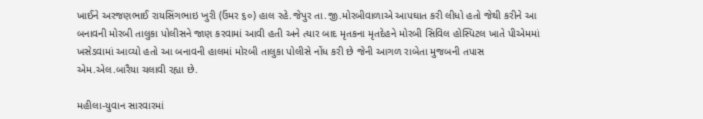ખાઈને અરજણભાઈ રાયસિંગભાઇ ખુરી (ઉંમર ૬૦) હાલ રહે.જેપુર તા.જી.મોરબીવાળાએ આપઘાત કરી લીધો હતો જેથી કરીને આ બનાવની મોરબી તાલુકા પોલીસને જાણ કરવામાં આવી હતી અને ત્યાર બાદ મૃતકના મૃતદેહને મોરબી સિવિલ હોસ્પિટલ ખાતે પીએમમાં ખસેડવામાં આવ્યો હતો આ બનાવની હાલમાં મોરબી તાલુકા પોલીસે નોંધ કરી છે જેની આગળ રાબેતા મુજબની તપાસ એમ.એલ.બારૈયા ચલાવી રહ્યા છે.

મહીલા-યુવાન સારવારમાં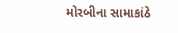મોરબીના સામાકાંઠે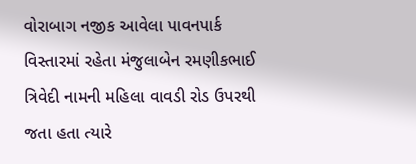વોરાબાગ નજીક આવેલા પાવનપાર્ક વિસ્તારમાં રહેતા મંજુલાબેન રમણીકભાઈ ત્રિવેદી નામની મહિલા વાવડી રોડ ઉપરથી જતા હતા ત્યારે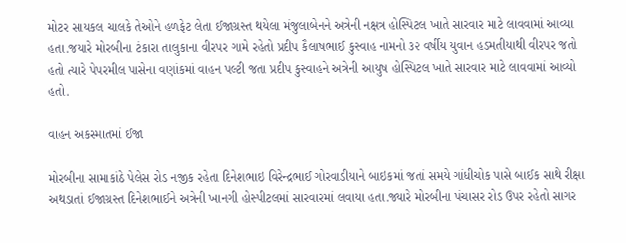મોટર સાયકલ ચાલકે તેઓને હળફેટ લેતા ઈજાગ્રસ્ત થયેલા મંજુલાબેનને અત્રેની નક્ષત્ર હોસ્પિટલ ખાતે સારવાર માટે લાવવામાં આવ્યા હતા.જયારે મોરબીના ટંકારા તાલુકાના વીરપર ગામે રહેતો પ્રદીપ કૈલાષભાઈ કુસ્વાહ નામનો ૩૨ વર્ષીય યુવાન હડમતીયાથી વીરપર જતો હતો ત્યારે પેપરમીલ પાસેના વણાંકમાં વાહન પલ્ટી જતા પ્રદીપ કુસ્વાહને અત્રેની આયુષ હોસ્પિટલ ખાતે સારવાર માટે લાવવામાં આવ્યો હતો.

વાહન અકસ્માતમાં ઈજા

મોરબીના સામાકાંઠે પેલેસ રોડ નજીક રહેતા દિનેશભાઇ વિરેન્દ્રભાઈ ગોરવાડીયાને બાઇકમાં જતાં સમયે ગાંધીચોક પાસે બાઈક સાથે રીક્ષા અથડાતાં ઈજાગ્રસ્ત દિનેશભાઈને અત્રેની ખાનગી હોસ્પીટલમાં સારવારમાં લવાયા હતા.જ્યારે મોરબીના પંચાસર રોડ ઉપર રહેતો સાગર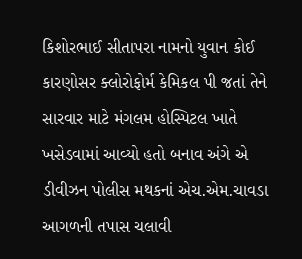કિશોરભાઈ સીતાપરા નામનો યુવાન કોઈ કારણોસર ક્લોરોફોર્મ કેમિકલ પી જતાં તેને સારવાર માટે મંગલમ હોસ્પિટલ ખાતે ખસેડવામાં આવ્યો હતો બનાવ અંગે એ ડીવીઝન પોલીસ મથકનાં એચ.એમ.ચાવડા આગળની તપાસ ચલાવી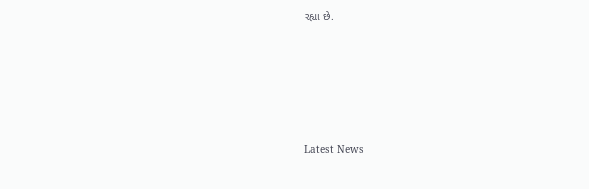રહ્યા છે.






Latest News